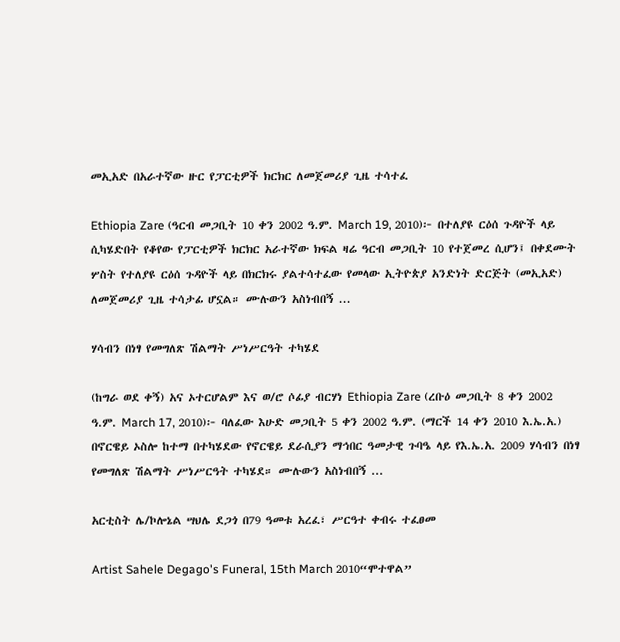መኢአድ በአራተኛው ዙር የፓርቲዎች ክርክር ለመጀመሪያ ጊዜ ተሳተፈ

Ethiopia Zare (ዓርብ መጋቢት 10 ቀን 2002 ዓ.ም. March 19, 2010)፦ በተለያዩ ርዕሰ ጉዳዮች ላይ ሲካሄድበት የቆየው የፓርቲዎች ክርክር አራተኛው ክፍል ዛሬ ዓርብ መጋቢት 10 የተጀመረ ሲሆን፤ በቀደሙት ሦስት የተለያዩ ርዕሰ ጉዳዮች ላይ በክርክሩ ያልተሳተፈው የመላው ኢትዮጵያ አንድነት ድርጅት (መኢአድ) ለመጀመሪያ ጊዜ ተሳታፊ ሆኗል። ሙሉውን አስነብበኝ ...

ሃሳብን በነፃ የመግለጽ ሽልማት ሥነሥርዓት ተካሄደ

(ከግራ ወደ ቀኝ) አና ኦተርሆልም እና ወ/ሮ ሶፊያ ብርሃነ Ethiopia Zare (ረቡዕ መጋቢት 8 ቀን 2002 ዓ.ም. March 17, 2010)፦ ባለፈው እሁድ መጋቢት 5 ቀን 2002 ዓ.ም. (ማርች 14 ቀን 2010 እ.ኤ.አ.) በኖርዌይ ኦስሎ ከተማ በተካሄደው የኖርዌይ ደራሲያን ማኅበር ዓመታዊ ጉባዔ ላይ የእ.ኤ.አ. 2009 ሃሳብን በነፃ የመግለጽ ሽልማት ሥነሥርዓት ተካሄደ። ሙሉውን አስነብበኝ ...

አርቲስት ሌ/ኮሎኔል ሣህሌ ደጋጎ በ79 ዓመቱ አረፈ፣ ሥርዓተ ቀብሩ ተፈፀመ

Artist Sahele Degago's Funeral, 15th March 2010“ሞተዋል”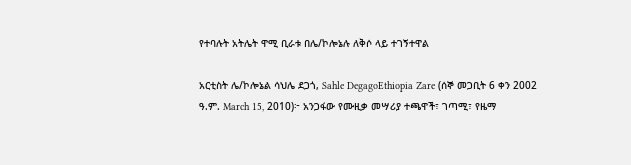የተባሉት አትሌት ዋሚ ቢራቱ በሌ/ኮሎኔሉ ለቅሶ ላይ ተገኝተዋል

አርቲስት ሌ/ኮሎኔል ሳህሌ ደጋጎ, Sahle DegagoEthiopia Zare (ሰኞ መጋቢት 6 ቀን 2002 ዓ.ም. March 15, 2010)፦ አንጋፋው የሙዚቃ መሣሪያ ተጫዋች፣ ገጣሚ፣ የዜማ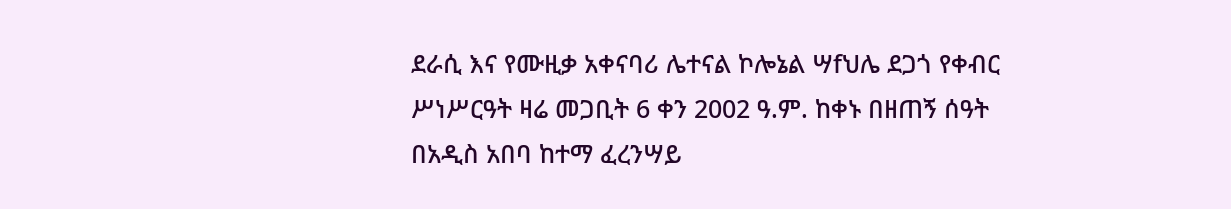ደራሲ እና የሙዚቃ አቀናባሪ ሌተናል ኮሎኔል ሣfህሌ ደጋጎ የቀብር ሥነሥርዓት ዛሬ መጋቢት 6 ቀን 2002 ዓ.ም. ከቀኑ በዘጠኝ ሰዓት በአዲስ አበባ ከተማ ፈረንሣይ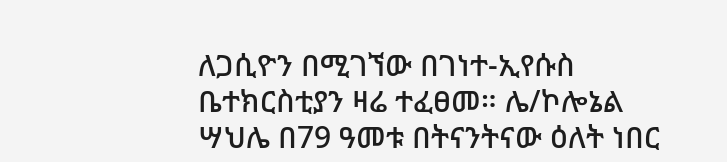ለጋሲዮን በሚገኘው በገነተ-ኢየሱስ ቤተክርስቲያን ዛሬ ተፈፀመ። ሌ/ኮሎኔል ሣህሌ በ79 ዓመቱ በትናንትናው ዕለት ነበር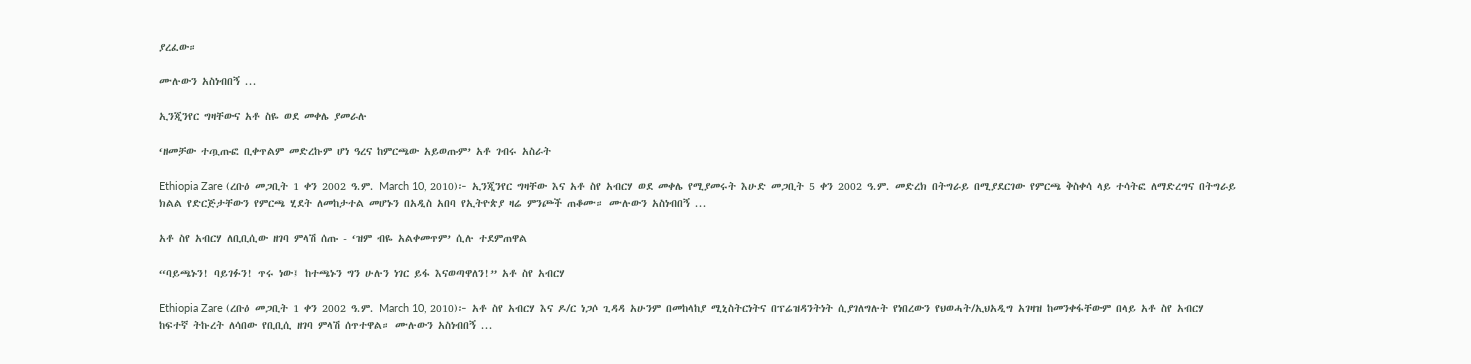ያረፈው።

ሙሉውን አስነብበኝ ...

ኢንጂንየር ግዛቸውና አቶ ስዬ ወደ መቀሌ ያመራሉ

‘ዘመቻው ተጧጡፎ ቢቀጥልም መድረኩም ሆነ ዓረና ከምርጫው አይወጡም’ አቶ ገብሩ አስራት

Ethiopia Zare (ረቡዕ መጋቢት 1 ቀን 2002 ዓ.ም. March 10, 2010)፦ ኢንጂንየር ግዛቸው እና አቶ ስየ አብርሃ ወደ መቀሌ የሚያመሩት እሁድ መጋቢት 5 ቀን 2002 ዓ.ም. መድረክ በትግራይ በሚያደርገው የምርጫ ቅስቀሳ ላይ ተሳትፎ ለማድረግና በትግራይ ክልል የድርጅታቸውን የምርጫ ሂደት ለመከታተል መሆኑን በአዲስ አበባ የኢትዮጵያ ዛሬ ምንጮች ጠቆሙ። ሙሉውን አስነብበኝ ...

አቶ ስየ አብርሃ ለቢቢሲው ዘገባ ምላሽ ሰጡ - ‘ዝም ብዬ አልቀመጥም’ ሲሉ ተደምጠዋል

“ባይጫኑን! ባይገፉን! ጥሩ ነው፤ ከተጫኑን ግን ሁሉን ነገር ይፋ እናወጣዋለን!” አቶ ስየ አብርሃ

Ethiopia Zare (ረቡዕ መጋቢት 1 ቀን 2002 ዓ.ም. March 10, 2010)፦ አቶ ስየ አብርሃ እና ዶ/ር ነጋሶ ጊዳዳ አሁንም በመከላከያ ሚኒስትርነትና በፕሬዝዳንትነት ሲያገለግሉት የነበረውን የህወሓት/ኢህአዲግ አገዛዝ ከመንቀፋቸውም በላይ አቶ ስየ አብርሃ ከፍተኛ ትኩረት ለሳበው የቢቢሲ ዘገባ ምላሽ ሰጥተዋል። ሙሉውን አስነብበኝ ...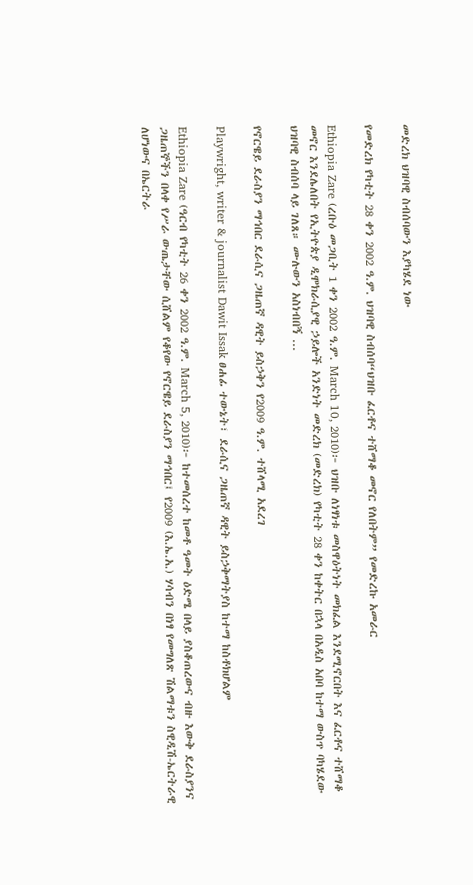መድረክ ህዝባዊ ስብሰባውን እያካሄደ ነው

የመድረክ የካቲት 28 ቀን 2002 ዓ.ም. ህዝባዊ ስብሰባ“ህዝቡ ፈርቶና ተሸማቆ መኖር የለበትም” የመድረኩ አመራር

Ethiopia Zare (ረቡዕ መጋቢት 1 ቀን 2002 ዓ.ም. March 10, 2010)፦ ህዝቡ ለነፃነቱ መስዋዕትነት መክፈል እንደሚኖርበት እና ፈርቶና ተሸማቆ መኖር እንደሌለበት የኢትዮጵያ ዲሞክራሲያዊ ኃይሎች አንድነት መድረክ (መድረክ) የካቲት 28 ቀን ከቀትር በኋላ በአዲስ አበባ ከተማ ውስጥ ባካሄደው ህዝባዊ ስብሰባ ላይ ገለጸ። ሙሉውን አስነብበኝ ...

የኖርዌይ ደራስያን ማኅበር ደራሲና ጋዜጠኛ ዳዊት ይስኃቅን የ2009 ዓ.ም. ተሸላሚ አደረገ

Playwright, writer & journalist Dawit Issak ፀሐፊ ተውኔት፣ ደራሲና ጋዜጠኛ ዳዊት ይስኃቅማትያስ ከተማ ከስቶክሆልም

Ethiopia Zare (ዓርብ የካቲት 26 ቀን 2002 ዓ.ም. March 5, 2010)፦ ከተመሰረተ ከመቶ ዓመት ዕድሜ በላይ ያስቆጠረውና ብዙ እውቅ ደራስያንና ጋዜጠኞችን በላቀ የሥራ ውጤታቸው ሲሸልም የቆየው የኖርዌይ ደራስያን ማኅበር፤ የ2009 (እ.ኤ.አ.) ሃሳብን በነፃ የመግለጽ ሽልማቱን ስዊዲሽ-ኤርትራዊ ለሆነውና በኤርትራ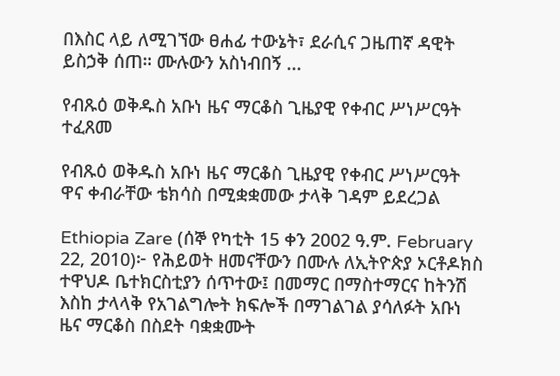በእስር ላይ ለሚገኘው ፀሐፊ ተውኔት፣ ደራሲና ጋዜጠኛ ዳዊት ይስኃቅ ሰጠ። ሙሉውን አስነብበኝ ...

የብጹዕ ወቅዱስ አቡነ ዜና ማርቆስ ጊዜያዊ የቀብር ሥነሥርዓት ተፈጸመ

የብጹዕ ወቅዱስ አቡነ ዜና ማርቆስ ጊዜያዊ የቀብር ሥነሥርዓት ዋና ቀብራቸው ቴክሳስ በሚቋቋመው ታላቅ ገዳም ይደረጋል

Ethiopia Zare (ሰኞ የካቲት 15 ቀን 2002 ዓ.ም. February 22, 2010)፦ የሕይወት ዘመናቸውን በሙሉ ለኢትዮጵያ ኦርቶዶክስ ተዋህዶ ቤተክርስቲያን ሰጥተው፤ በመማር በማስተማርና ከትንሽ እስከ ታላላቅ የአገልግሎት ክፍሎች በማገልገል ያሳለፉት አቡነ ዜና ማርቆስ በስደት ባቋቋሙት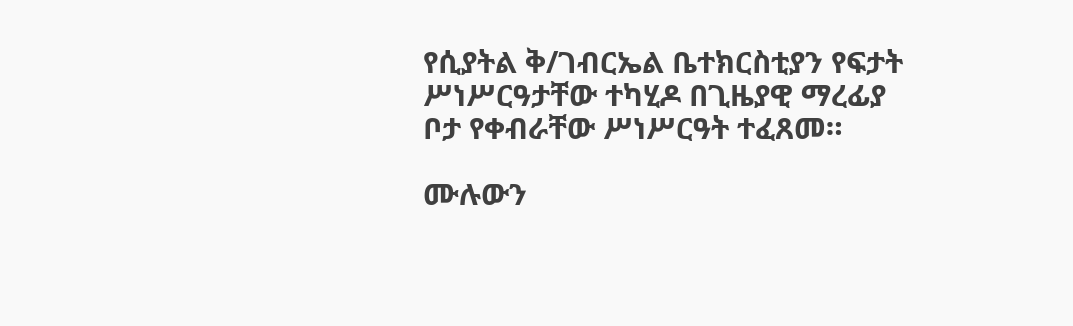የሲያትል ቅ/ገብርኤል ቤተክርስቲያን የፍታት ሥነሥርዓታቸው ተካሂዶ በጊዜያዊ ማረፊያ ቦታ የቀብራቸው ሥነሥርዓት ተፈጸመ።

ሙሉውን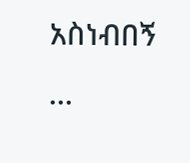አስነብበኝ ...